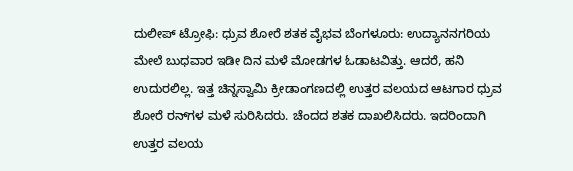ದುಲೀಪ್ ಟ್ರೋಫಿ: ಧ್ರುವ ಶೋರೆ ಶತಕ ವೈಭವ ಬೆಂಗಳೂರು: ಉದ್ಯಾನನಗರಿಯ ಮೇಲೆ ಬುಧವಾರ ಇಡೀ ದಿನ ಮಳೆ ಮೋಡಗಳ ಓಡಾಟವಿತ್ತು. ಆದರೆ, ಹನಿ ಉದುರಲಿಲ್ಲ. ಇತ್ತ ಚಿನ್ನಸ್ವಾಮಿ ಕ್ರೀಡಾಂಗಣದಲ್ಲಿ ಉತ್ತರ ವಲಯದ ಆಟಗಾರ ಧ್ರುವ ಶೋರೆ ರನ್‌ಗಳ ಮಳೆ ಸುರಿಸಿದರು. ಚೆಂದದ ಶತಕ ದಾಖಲಿಸಿದರು. ಇದರಿಂದಾಗಿ ಉತ್ತರ ವಲಯ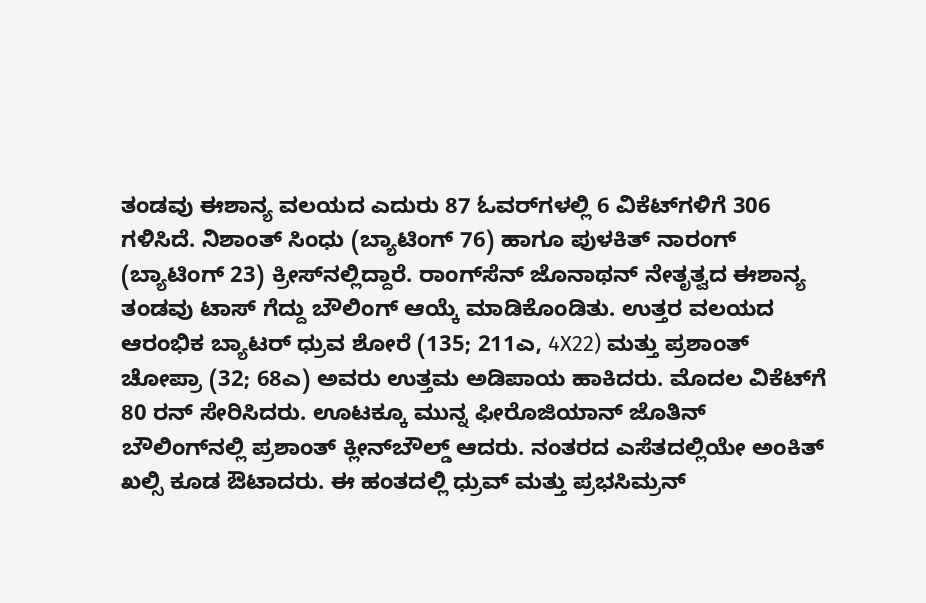ತಂಡವು ಈಶಾನ್ಯ ವಲಯದ ಎದುರು 87 ಓವರ್‌ಗಳಲ್ಲಿ 6 ವಿಕೆಟ್‌ಗಳಿಗೆ 306 ಗಳಿಸಿದೆ. ನಿಶಾಂತ್ ಸಿಂಧು (ಬ್ಯಾಟಿಂಗ್ 76) ಹಾಗೂ ಪುಳಕಿತ್ ನಾರಂಗ್ (ಬ್ಯಾಟಿಂಗ್ 23) ಕ್ರೀಸ್‌ನಲ್ಲಿದ್ದಾರೆ. ರಾಂಗ್‌ಸೆನ್ ಜೊನಾಥನ್ ನೇತೃತ್ವದ ಈಶಾನ್ಯ ತಂಡವು ಟಾಸ್ ಗೆದ್ದು ಬೌಲಿಂಗ್ ಆಯ್ಕೆ ಮಾಡಿಕೊಂಡಿತು. ಉತ್ತರ ವಲಯದ ಆರಂಭಿಕ ಬ್ಯಾಟರ್ ಧ್ರುವ ಶೋರೆ (135; 211ಎ, 4X22) ಮತ್ತು ಪ್ರಶಾಂತ್ ಚೋಪ್ರಾ (32; 68ಎ) ಅವರು ಉತ್ತಮ ಅಡಿಪಾಯ ಹಾಕಿದರು. ಮೊದಲ ವಿಕೆಟ್‌ಗೆ 80 ರನ್‌ ಸೇರಿಸಿದರು. ಊಟಕ್ಕೂ ಮುನ್ನ ಫೀರೊಜಿಯಾನ್ ಜೊತಿನ್ ಬೌಲಿಂಗ್‌ನಲ್ಲಿ ಪ್ರಶಾಂತ್ ಕ್ಲೀನ್‌ಬೌಲ್ಡ್ ಆದರು. ನಂತರದ ಎಸೆತದಲ್ಲಿಯೇ ಅಂಕಿತ್ ಖಲ್ಸಿ ಕೂಡ ಔಟಾದರು. ಈ ಹಂತದಲ್ಲಿ ಧ್ರುವ್ ಮತ್ತು ಪ್ರಭಸಿಮ್ರನ್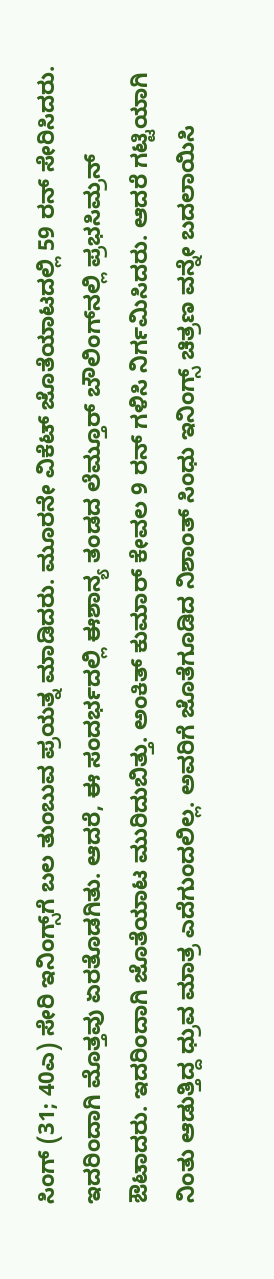ಸಿಂಗ್ (31; 40ಎ) ಸೇರಿ ಇನಿಂಗ್ಸ್‌ಗೆ ಬಲ ತುಂಬುವ ಪ್ರಯತ್ನ ಮಾಡಿದರು. ಮೂರನೇ ವಿಕೆಟ್ ಜೊತೆಯಾಟದಲ್ಲಿ 59 ರನ್‌ ಸೇರಿಸಿದರು. ಇದರಿಂದಾಗಿ ಮೊತ್ತವು ಏರತೊಡಗಿತು. ಆದರೆ, ಈ ಸಂದರ್ಭದಲ್ಲಿ ಈಶಾನ್ಯ ತಂಡದ ಲೆಮ್ತೂರ್ ಬೌಲಿಂಗ್‌ನಲ್ಲಿ ಪ್ರಭಸಿಮ್ರನ್ ಔಟಾದರು. ಇದರಿಂದಾಗಿ ಜೊತೆಯಾಟ ಮುರಿದುಬಿತ್ತು. ಅಂಕಿತ್ ಕುಮಾರ್ ಕೇವಲ 9 ರನ್ ಗಳಿಸಿ ನಿರ್ಗಮಿಸಿದರು. ಆದರೆ ಗಟ್ಟಿಯಾಗಿ ನಿಂತು ಆಡುತ್ತಿದ್ದ ಧ್ರುವ ಮಾತ್ರ ಎದೆಗುಂದಲಿಲ್ಲ. ಅವರಿಗೆ ಜೊತೆಗೂಡಿದ ನಿಶಾಂತ್ ಸಿಂಧು ಇನಿಂಗ್ಸ್‌ ಚಿತ್ರಣ ವನ್ನೇ ಬದಲಾಯಿಸಿ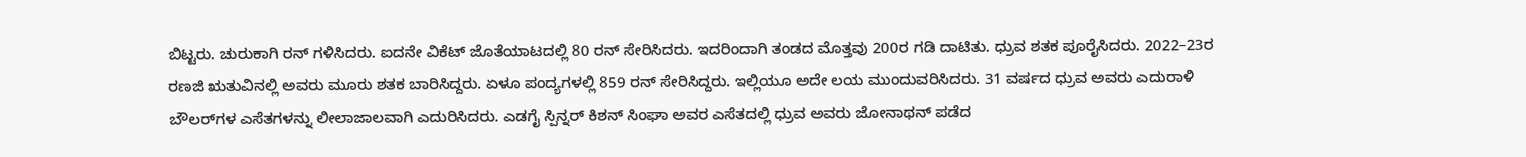ಬಿಟ್ಟರು. ಚುರುಕಾಗಿ ರನ್‌ ಗಳಿಸಿದರು. ಐದನೇ ವಿಕೆಟ್ ಜೊತೆಯಾಟದಲ್ಲಿ 80 ರನ್‌ ಸೇರಿಸಿದರು. ಇದರಿಂದಾಗಿ ತಂಡದ ಮೊತ್ತವು 200ರ ಗಡಿ ದಾಟಿತು. ಧ್ರುವ ಶತಕ ಪೂರೈಸಿದರು. 2022–23ರ ರಣಜಿ ಋತುವಿನಲ್ಲಿ ಅವರು ಮೂರು ಶತಕ ಬಾರಿಸಿದ್ದರು. ಏಳೂ ಪಂದ್ಯಗಳಲ್ಲಿ 859 ರನ್‌ ಸೇರಿಸಿದ್ದರು. ಇಲ್ಲಿಯೂ ಅದೇ ಲಯ ಮುಂದುವರಿಸಿದರು. 31 ವರ್ಷದ ಧ್ರುವ ಅವರು ಎದುರಾಳಿ ಬೌಲರ್‌ಗಳ ಎಸೆತಗಳನ್ನು ಲೀಲಾಜಾಲವಾಗಿ ಎದುರಿಸಿದರು. ಎಡಗೈ ಸ್ಪಿನ್ನರ್ ಕಿಶನ್ ಸಿಂಘಾ ಅವರ ಎಸೆತದಲ್ಲಿ ಧ್ರುವ ಅವರು ಜೋನಾಥನ್‌ ಪಡೆದ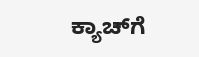ಕ್ಯಾಚ್‌ಗೆ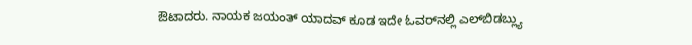ಔಟಾದರು. ನಾಯಕ ಜಯಂತ್ ಯಾದವ್ ಕೂಡ ಇದೇ ಓವರ್‌ನಲ್ಲಿ ಎಲ್‌ಬಿಡಬ್ಲ್ಯು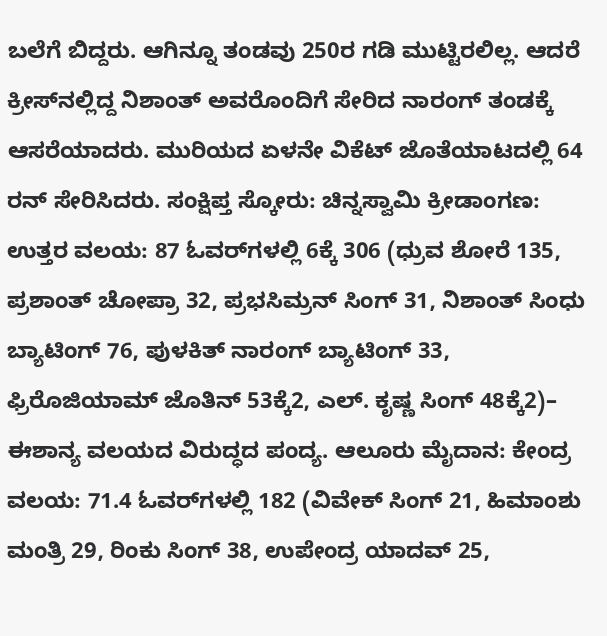ಬಲೆಗೆ ಬಿದ್ದರು. ಆಗಿನ್ನೂ ತಂಡವು 250ರ ಗಡಿ ಮುಟ್ಟಿರಲಿಲ್ಲ. ಆದರೆ ಕ್ರೀಸ್‌ನಲ್ಲಿದ್ದ ನಿಶಾಂತ್ ಅವರೊಂದಿಗೆ ಸೇರಿದ ನಾರಂಗ್ ತಂಡಕ್ಕೆ ಆಸರೆಯಾದರು. ಮುರಿಯದ ಏಳನೇ ವಿಕೆಟ್ ಜೊತೆಯಾಟದಲ್ಲಿ 64 ರನ್‌ ಸೇರಿಸಿದರು. ಸಂಕ್ಷಿಪ್ತ ಸ್ಕೋರು: ಚಿನ್ನಸ್ವಾಮಿ ಕ್ರೀಡಾಂಗಣ: ಉತ್ತರ ವಲಯ: 87 ಓವರ್‌ಗಳಲ್ಲಿ 6ಕ್ಕೆ 306 (ಧ್ರುವ ಶೋರೆ 135, ಪ್ರಶಾಂತ್ ಚೋಪ್ರಾ 32, ಪ್ರಭಸಿಮ್ರನ್ ಸಿಂಗ್ 31, ನಿಶಾಂತ್ ಸಿಂಧು ಬ್ಯಾಟಿಂಗ್ 76, ಪುಳಕಿತ್ ನಾರಂಗ್ ಬ್ಯಾಟಿಂಗ್ 33, ಫ್ರಿರೊಜಿಯಾಮ್ ಜೊತಿನ್ 53ಕ್ಕೆ2, ಎಲ್. ಕೃಷ್ಣ ಸಿಂಗ್ 48ಕ್ಕೆ2)– ಈಶಾನ್ಯ ವಲಯದ ವಿರುದ್ಧದ ಪಂದ್ಯ. ಆಲೂರು ಮೈದಾನ: ಕೇಂದ್ರ ವಲಯ: 71.4 ಓವರ್‌ಗಳಲ್ಲಿ 182 (ವಿವೇಕ್ ಸಿಂಗ್ 21, ಹಿಮಾಂಶು ಮಂತ್ರಿ 29, ರಿಂಕು ಸಿಂಗ್ 38, ಉಪೇಂದ್ರ ಯಾದವ್ 25,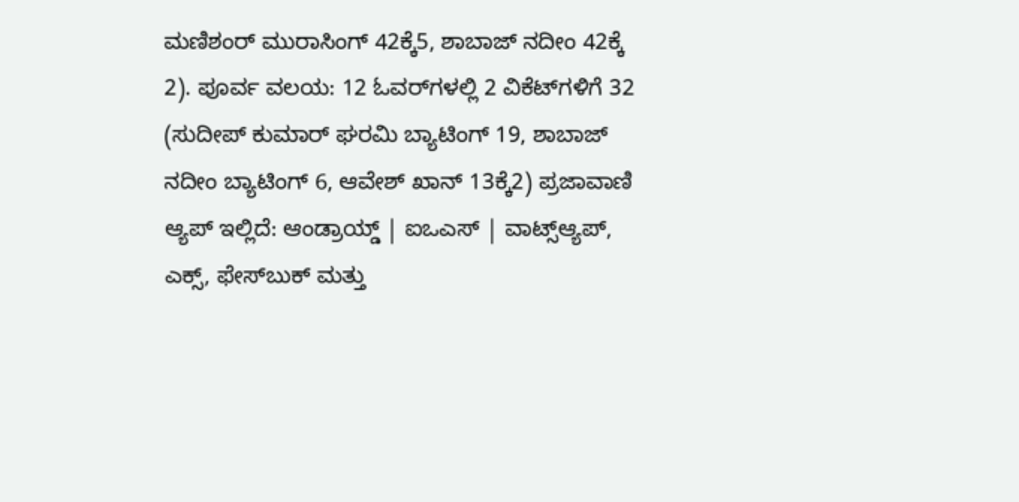ಮಣಿಶಂರ್ ಮುರಾಸಿಂಗ್ 42ಕ್ಕೆ5, ಶಾಬಾಜ್ ನದೀಂ 42ಕ್ಕೆ 2). ಪೂರ್ವ ವಲಯ: 12 ಓವರ್‌ಗಳಲ್ಲಿ 2 ವಿಕೆಟ್‌ಗಳಿಗೆ 32 (ಸುದೀಪ್ ಕುಮಾರ್ ಘರಮಿ ಬ್ಯಾಟಿಂಗ್ 19, ಶಾಬಾಜ್ ನದೀಂ ಬ್ಯಾಟಿಂಗ್ 6, ಆವೇಶ್ ಖಾನ್ 13ಕ್ಕೆ2) ಪ್ರಜಾವಾಣಿ ಆ್ಯಪ್ ಇಲ್ಲಿದೆ: ಆಂಡ್ರಾಯ್ಡ್ | ಐಒಎಸ್ | ವಾಟ್ಸ್ಆ್ಯಪ್, ಎಕ್ಸ್, ಫೇಸ್‌ಬುಕ್ ಮತ್ತು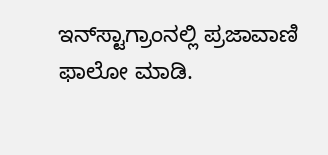ಇನ್‌ಸ್ಟಾಗ್ರಾಂನಲ್ಲಿ ಪ್ರಜಾವಾಣಿ ಫಾಲೋ ಮಾಡಿ.